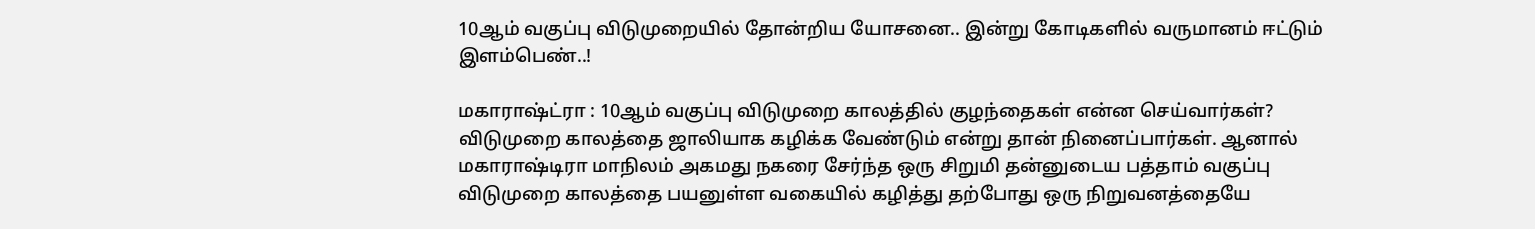10ஆம் வகுப்பு விடுமுறையில் தோன்றிய யோசனை.. இன்று கோடிகளில் வருமானம் ஈட்டும் இளம்பெண்..!

மகாராஷ்ட்ரா : 10ஆம் வகுப்பு விடுமுறை காலத்தில் குழந்தைகள் என்ன செய்வார்கள்? விடுமுறை காலத்தை ஜாலியாக கழிக்க வேண்டும் என்று தான் நினைப்பார்கள். ஆனால் மகாராஷ்டிரா மாநிலம் அகமது நகரை சேர்ந்த ஒரு சிறுமி தன்னுடைய பத்தாம் வகுப்பு விடுமுறை காலத்தை பயனுள்ள வகையில் கழித்து தற்போது ஒரு நிறுவனத்தையே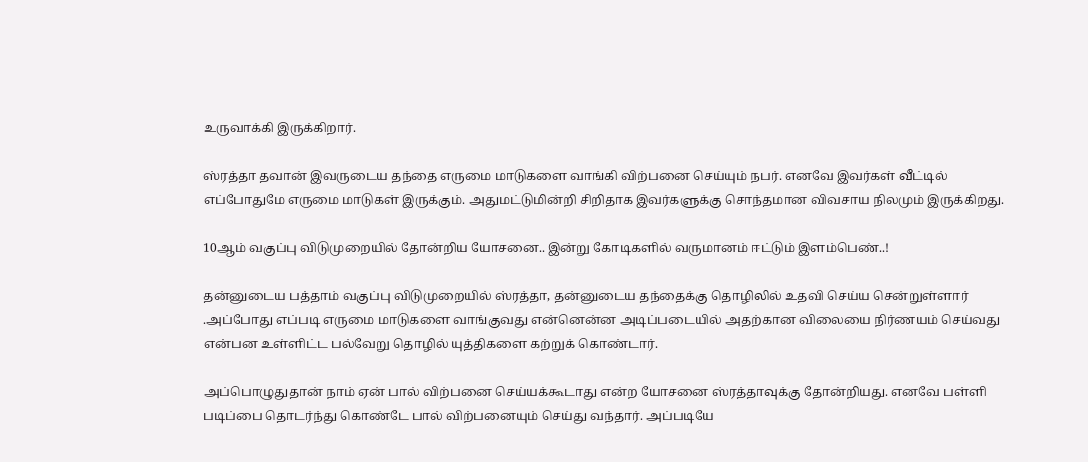உருவாக்கி இருக்கிறார்.

ஸ்ரத்தா தவான் இவருடைய தந்தை எருமை மாடுகளை வாங்கி விற்பனை செய்யும் நபர். எனவே இவர்கள் வீட்டில் எப்போதுமே எருமை மாடுகள் இருக்கும். அதுமட்டுமின்றி சிறிதாக இவர்களுக்கு சொந்தமான விவசாய நிலமும் இருக்கிறது.

10ஆம் வகுப்பு விடுமுறையில் தோன்றிய யோசனை.. இன்று கோடிகளில் வருமானம் ஈட்டும் இளம்பெண்..!

தன்னுடைய பத்தாம் வகுப்பு விடுமுறையில் ஸ்ரத்தா, தன்னுடைய தந்தைக்கு தொழிலில் உதவி செய்ய சென்றுள்ளார் .அப்போது எப்படி எருமை மாடுகளை வாங்குவது என்னென்ன அடிப்படையில் அதற்கான விலையை நிர்ணயம் செய்வது என்பன உள்ளிட்ட பல்வேறு தொழில் யுத்திகளை கற்றுக் கொண்டார்.

அப்பொழுதுதான் நாம் ஏன் பால் விற்பனை செய்யக்கூடாது என்ற யோசனை ஸ்ரத்தாவுக்கு தோன்றியது. எனவே பள்ளி படிப்பை தொடர்ந்து கொண்டே பால் விற்பனையும் செய்து வந்தார். அப்படியே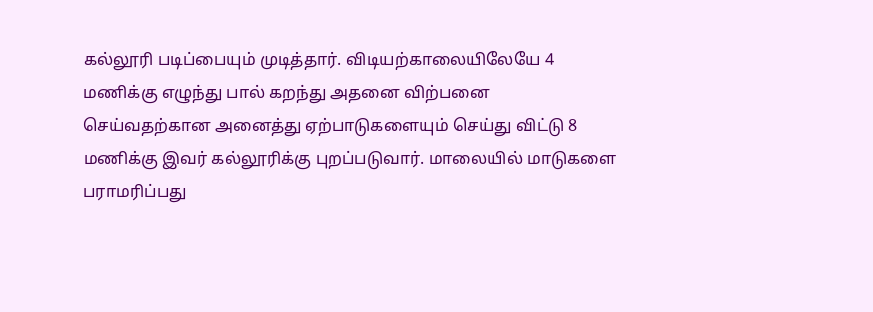கல்லூரி படிப்பையும் முடித்தார். விடியற்காலையிலேயே 4 மணிக்கு எழுந்து பால் கறந்து அதனை விற்பனை செய்வதற்கான அனைத்து ஏற்பாடுகளையும் செய்து விட்டு 8 மணிக்கு இவர் கல்லூரிக்கு புறப்படுவார். மாலையில் மாடுகளை பராமரிப்பது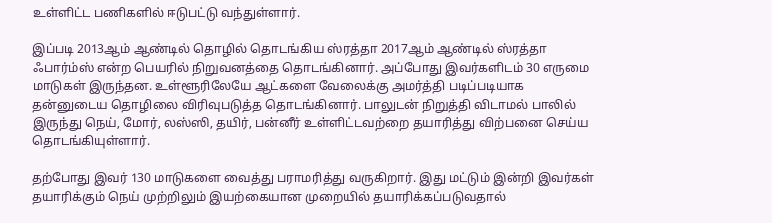உள்ளிட்ட பணிகளில் ஈடுபட்டு வந்துள்ளார்.

இப்படி 2013ஆம் ஆண்டில் தொழில் தொடங்கிய ஸ்ரத்தா 2017ஆம் ஆண்டில் ஸ்ரத்தா ஃபார்ம்ஸ் என்ற பெயரில் நிறுவனத்தை தொடங்கினார். அப்போது இவர்களிடம் 30 எருமை மாடுகள் இருந்தன. உள்ளூரிலேயே ஆட்களை வேலைக்கு அமர்த்தி படிப்படியாக தன்னுடைய தொழிலை விரிவுபடுத்த தொடங்கினார். பாலுடன் நிறுத்தி விடாமல் பாலில் இருந்து நெய், மோர், லஸ்ஸி, தயிர், பன்னீர் உள்ளிட்டவற்றை தயாரித்து விற்பனை செய்ய தொடங்கியுள்ளார்.

தற்போது இவர் 130 மாடுகளை வைத்து பராமரித்து வருகிறார். இது மட்டும் இன்றி இவர்கள் தயாரிக்கும் நெய் முற்றிலும் இயற்கையான முறையில் தயாரிக்கப்படுவதால்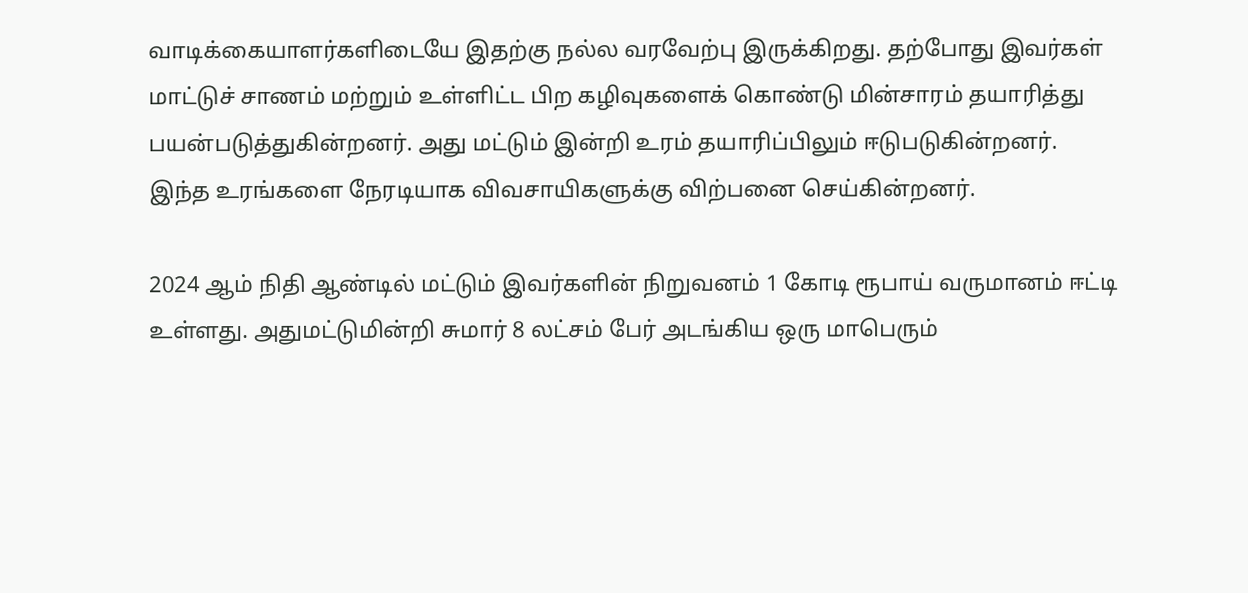வாடிக்கையாளர்களிடையே இதற்கு நல்ல வரவேற்பு இருக்கிறது. தற்போது இவர்கள் மாட்டுச் சாணம் மற்றும் உள்ளிட்ட பிற கழிவுகளைக் கொண்டு மின்சாரம் தயாரித்து பயன்படுத்துகின்றனர். அது மட்டும் இன்றி உரம் தயாரிப்பிலும் ஈடுபடுகின்றனர். இந்த உரங்களை நேரடியாக விவசாயிகளுக்கு விற்பனை செய்கின்றனர்.

2024 ஆம் நிதி ஆண்டில் மட்டும் இவர்களின் நிறுவனம் 1 கோடி ரூபாய் வருமானம் ஈட்டி உள்ளது. அதுமட்டுமின்றி சுமார் 8 லட்சம் பேர் அடங்கிய ஒரு மாபெரும்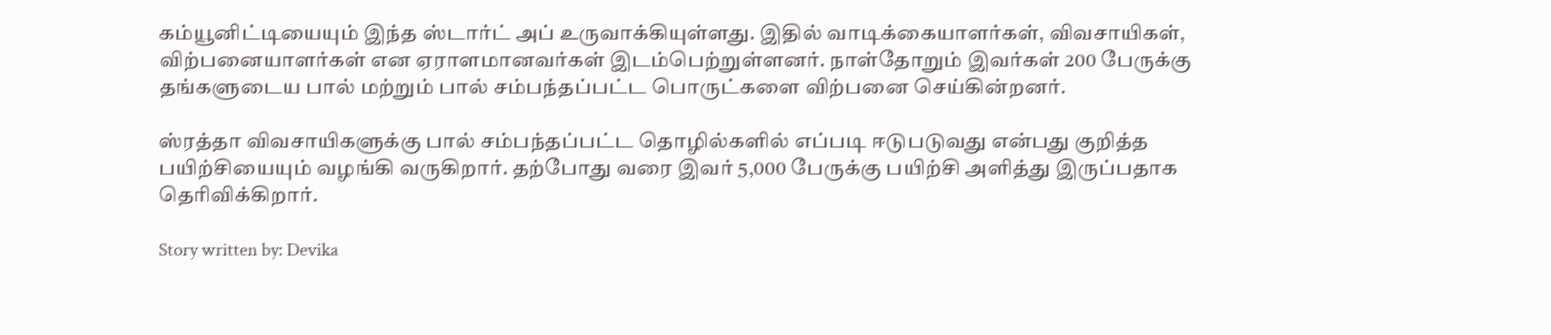கம்யூனிட்டியையும் இந்த ஸ்டார்ட் அப் உருவாக்கியுள்ளது. இதில் வாடிக்கையாளர்கள், விவசாயிகள், விற்பனையாளர்கள் என ஏராளமானவர்கள் இடம்பெற்றுள்ளனர். நாள்தோறும் இவர்கள் 200 பேருக்கு தங்களுடைய பால் மற்றும் பால் சம்பந்தப்பட்ட பொருட்களை விற்பனை செய்கின்றனர்.

ஸ்ரத்தா விவசாயிகளுக்கு பால் சம்பந்தப்பட்ட தொழில்களில் எப்படி ஈடுபடுவது என்பது குறித்த பயிற்சியையும் வழங்கி வருகிறார். தற்போது வரை இவர் 5,000 பேருக்கு பயிற்சி அளித்து இருப்பதாக தெரிவிக்கிறார்.

Story written by: Devika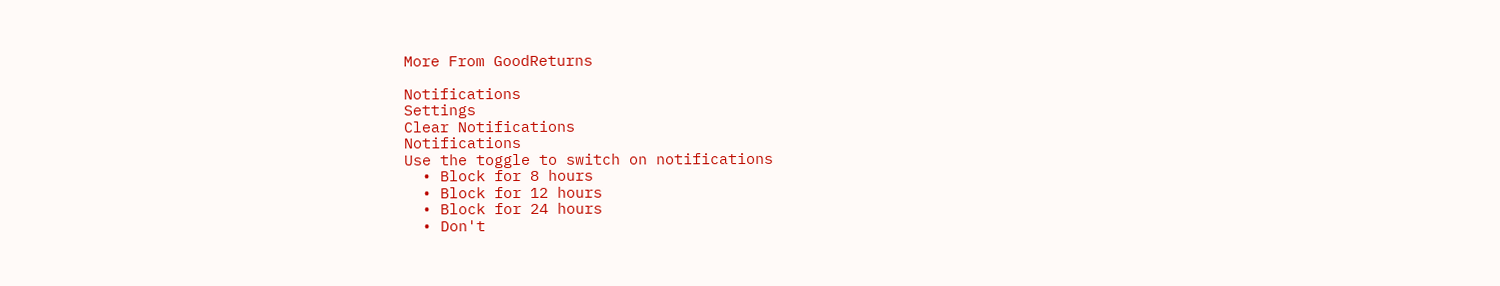More From GoodReturns

Notifications
Settings
Clear Notifications
Notifications
Use the toggle to switch on notifications
  • Block for 8 hours
  • Block for 12 hours
  • Block for 24 hours
  • Don't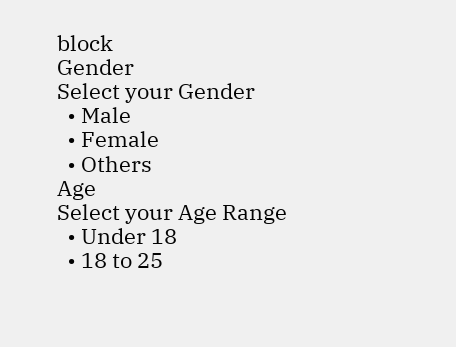block
Gender
Select your Gender
  • Male
  • Female
  • Others
Age
Select your Age Range
  • Under 18
  • 18 to 25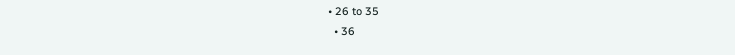• 26 to 35
  • 36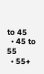to 45
  • 45 to 55
  • 55+